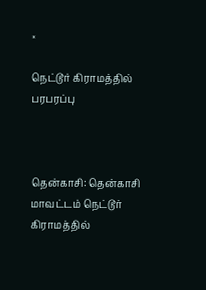×

நெட்டூர் கிராமத்தில் பரபரப்பு



தென்காசி: தென்காசி மாவட்டம் நெட்டூர் கிராமத்தில்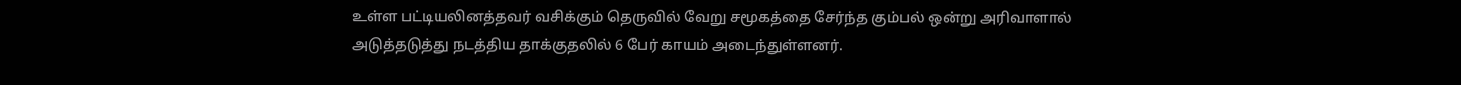உள்ள பட்டியலினத்தவர் வசிக்கும் தெருவில் வேறு சமூகத்தை சேர்ந்த கும்பல் ஒன்று அரிவாளால் அடுத்தடுத்து நடத்திய தாக்குதலில் 6 பேர் காயம் அடைந்துள்ளனர்.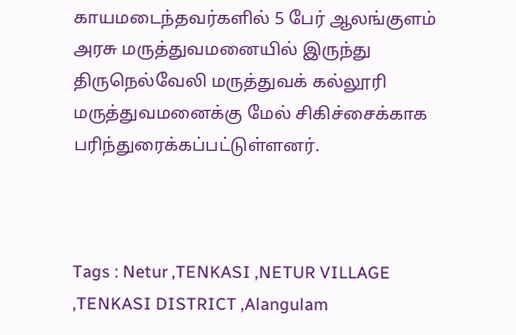காயமடைந்தவர்களில் 5 பேர் ஆலங்குளம் அரசு மருத்துவமனையில் இருந்து திருநெல்வேலி மருத்துவக் கல்லூரி மருத்துவமனைக்கு மேல் சிகிச்சைக்காக பரிந்துரைக்கப்பட்டுள்ளனர்.



Tags : Netur ,TENKASI ,NETUR VILLAGE ,TENKASI DISTRICT ,Alangulam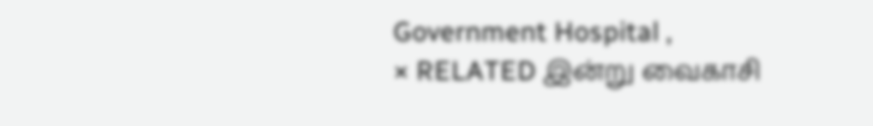Government Hospital ,
× RELATED இன்று வைகாசி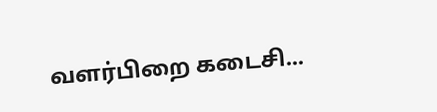வளர்பிறை கடைசி...